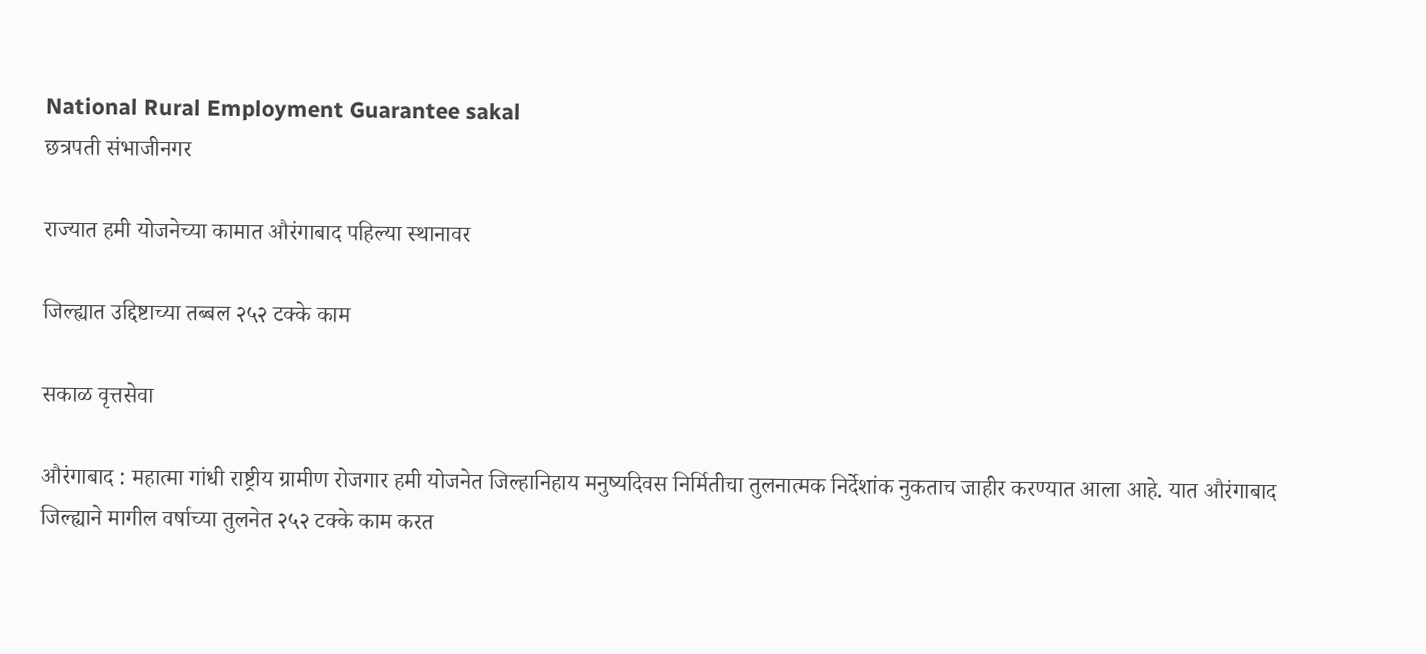National Rural Employment Guarantee sakal
छत्रपती संभाजीनगर

राज्यात हमी योजनेच्या कामात औरंगाबाद पहिल्या स्थानावर

जिल्ह्यात उद्दिष्टाच्या तब्बल २५२ टक्के काम

सकाळ वृत्तसेवा

औरंगाबाद : महात्मा गांधी राष्ट्रीय ग्रामीण रोजगार हमी योजनेत जिल्हानिहाय मनुष्यदिवस निर्मितीचा तुलनात्मक निर्देशांक नुकताच जाहीर करण्यात आला आहे. यात औरंगाबाद जिल्ह्याने मागील वर्षाच्या तुलनेत २५२ टक्के काम करत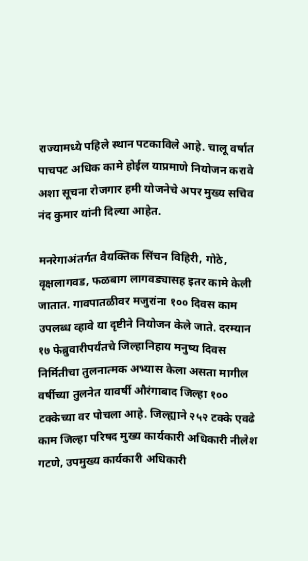राज्यामध्ये पहिले स्थान पटकाविले आहे. चालू वर्षात पाचपट अधिक कामे होईल याप्रमाणे नियोजन करावे अशा सूचना रोजगार हमी योजनेचे अपर मुख्य सचिव नंद कुमार यांनी दिल्या आहेत.

मनरेगाअंतर्गत वैयक्तिक सिंचन विहिरी, गोठे, वृक्षलागवड, फळबाग लागवड्यासह इतर कामे केली जातात. गावपातळीवर मजुरांना १०० दिवस काम उपलब्ध व्हावे या दृष्टीने नियोजन केले जाते. दरम्यान १७ फेब्रुवारीपर्यंतचे जिल्हानिहाय मनुष्य दिवस निर्मितीचा तुलनात्मक अभ्यास केला असता मागील वर्षीच्या तुलनेत यावर्षी औरंगाबाद जिल्हा १०० टक्केच्या वर पोचला आहे. जिल्ह्याने २५२ टक्के एवढे काम जिल्हा परिषद मुख्य कार्यकारी अधिकारी नीलेश गटणे, उपमुख्य कार्यकारी अधिकारी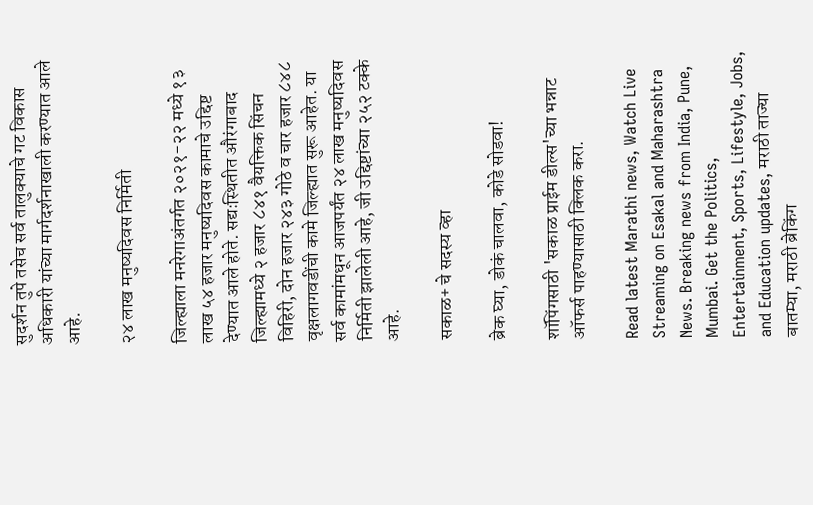सुदर्शन तुपे तसेच सर्व तालुक्याचे गट विकास अधिकारी यांच्या मार्गदर्शनाखाली करण्यात आले आहे.

२४ लाख मनुष्यदिवस निर्मिती

जिल्ह्याला मनरेगाअंतर्गत २०२१-२२ मध्ये १३ लाख ५४ हजार मनुष्यदिवस कामाचे उद्दिष्ट देण्यात आले होते. सद्यःस्थितीत औरंगाबाद जिल्ह्यामध्ये २ हजार ८४१ वैयक्तिक सिंचन विहिरी, दोन हजार २४३ गोठे व चार हजार ८४८ वृक्षलागवडींची कामे जिल्ह्यात सुरू आहेत. या सर्व कामांमधून आजपर्यंत २४ लाख मनुष्यदिवस निर्मिती झालेली आहे, जी उद्दिष्टांच्या २५२ टक्के आहे.

सकाळ+ चे सदस्य व्हा

ब्रेक घ्या, डोकं चालवा, कोडे सोडवा!

शॉपिंगसाठी 'सकाळ प्राईम डील्स'च्या भन्नाट ऑफर्स पाहण्यासाठी क्लिक करा.

Read latest Marathi news, Watch Live Streaming on Esakal and Maharashtra News. Breaking news from India, Pune, Mumbai. Get the Politics, Entertainment, Sports, Lifestyle, Jobs, and Education updates, मराठी ताज्या बातम्या, मराठी ब्रेकिंग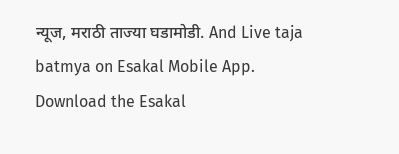न्यूज, मराठी ताज्या घडामोडी. And Live taja batmya on Esakal Mobile App. Download the Esakal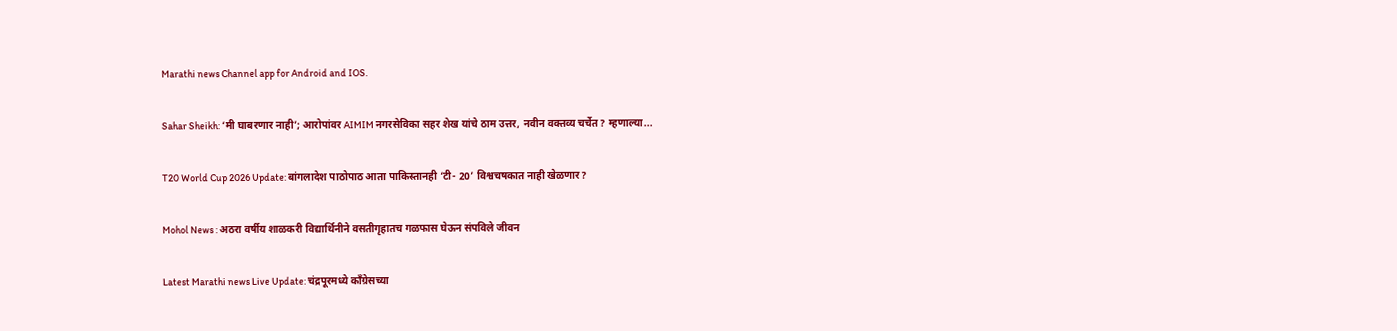Marathi news Channel app for Android and IOS.

Sahar Sheikh: ‘मी घाबरणार नाही’; आरोपांवर AIMIM नगरसेविका सहर शेख यांचे ठाम उत्तर, नवीन वक्तव्य चर्चेत? म्हणाल्या...

T20 World Cup 2026 Update: बांगलादेश पाठोपाठ आता पाकिस्तानही ‘टी- 20’ विश्वचषकात नाही खेळणार?

Mohol News : अठरा वर्षीय शाळकरी विद्यार्थिनीने वसतीगृहातच गळफास घेऊन संपविले जीवन

Latest Marathi news Live Update: चंद्रपूरमध्ये काँग्रेसच्या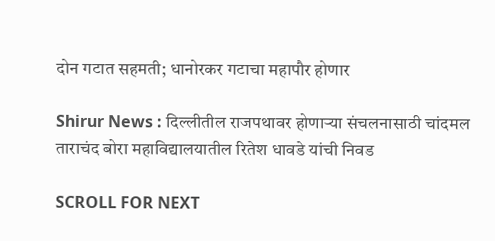दोन गटात सहमती; धानोरकर गटाचा महापौर होणार

Shirur News : दिल्लीतील राजपथावर होणाऱ्या संचलनासाठी चांदमल ताराचंद बोरा महाविद्यालयातील रितेश धावडे यांची निवड

SCROLL FOR NEXT